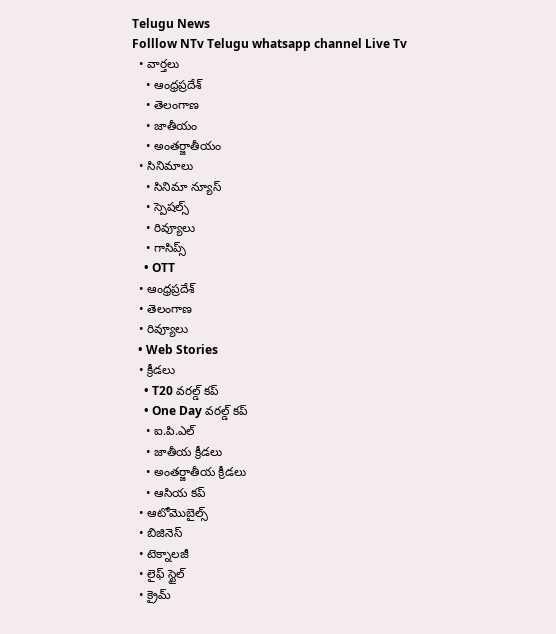Telugu News
Folllow NTv Telugu whatsapp channel Live Tv
  • వార్తలు
    • ఆంధ్రప్రదేశ్
    • తెలంగాణ
    • జాతీయం
    • అంతర్జాతీయం
  • సినిమాలు
    • సినిమా న్యూస్
    • స్పెషల్స్
    • రివ్యూలు
    • గాసిప్స్
    • OTT
  • ఆంధ్రప్రదేశ్
  • తెలంగాణ
  • రివ్యూలు
  • Web Stories
  • క్రీడలు
    • T20 వరల్డ్ కప్
    • One Day వరల్డ్ కప్
    • ఐ.పి.ఎల్
    • జాతీయ క్రీడలు
    • అంతర్జాతీయ క్రీడలు
    • ఆసియ కప్
  • ఆటోమొబైల్స్
  • బిజినెస్‌
  • టెక్నాలజీ
  • లైఫ్ స్టైల్
  • క్రైమ్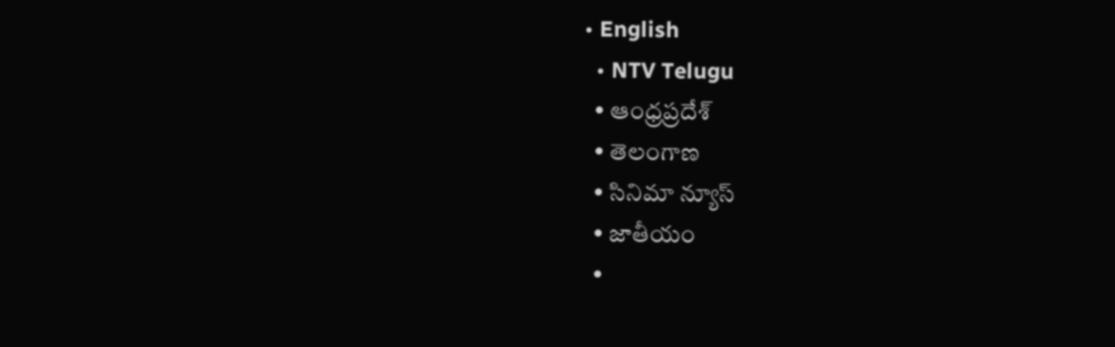• English
  • NTV Telugu
  • ఆంధ్రప్రదేశ్
  • తెలంగాణ
  • సినిమా న్యూస్
  • జాతీయం
  •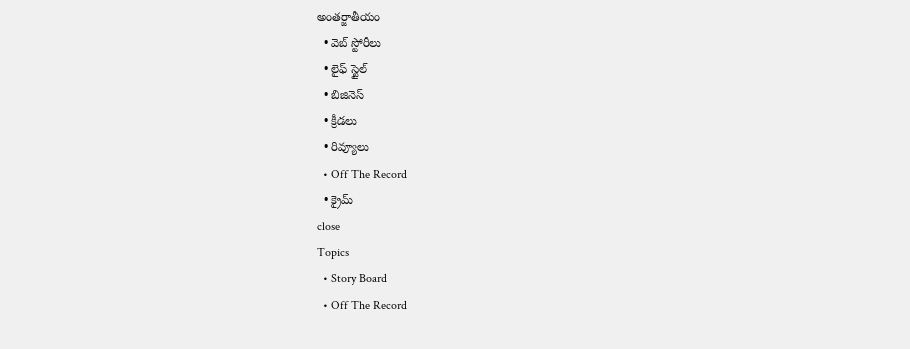అంతర్జాతీయం
  • వెబ్ స్టోరీలు
  • లైఫ్ స్టైల్
  • బిజినెస్‌
  • క్రీడలు
  • రివ్యూలు
  • Off The Record
  • క్రైమ్
close
Topics
  • Story Board
  • Off The Record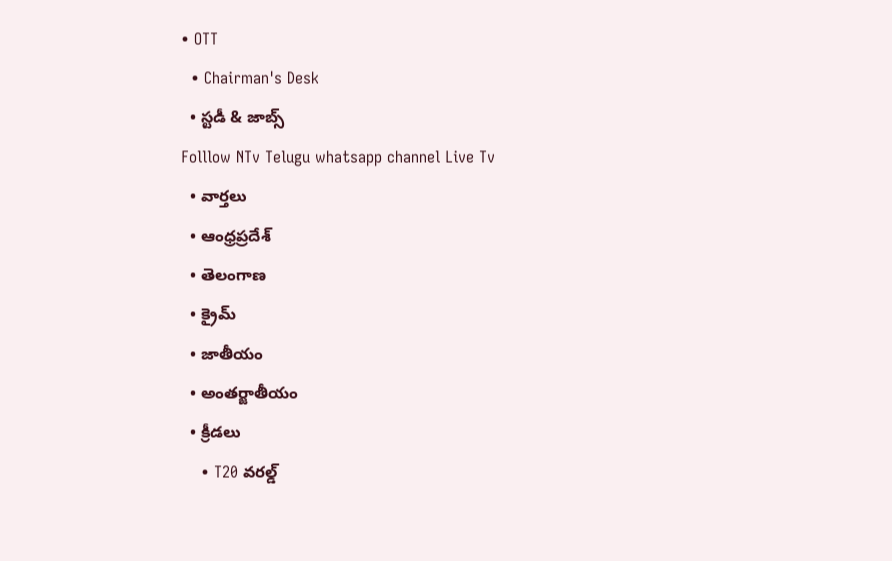• OTT
  • Chairman's Desk
  • స్టడీ & జాబ్స్
Folllow NTv Telugu whatsapp channel Live Tv
  • వార్తలు
  • ఆంధ్రప్రదేశ్
  • తెలంగాణ
  • క్రైమ్
  • జాతీయం
  • అంతర్జాతీయం
  • క్రీడలు
    • T20 వరల్డ్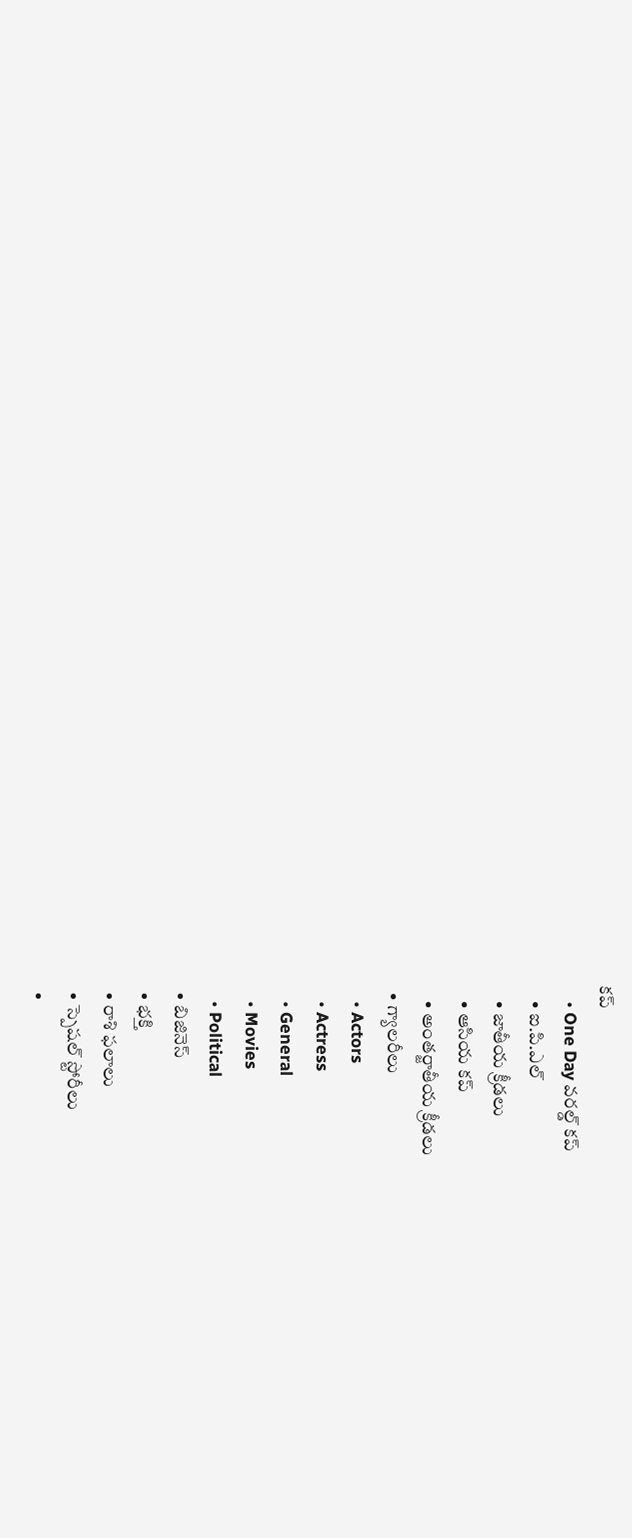కప్
    • One Day వరల్డ్ కప్
    • ఐ.పి.ఎల్
    • జాతీయ క్రీడలు
    • ఆసియ కప్
    • అంతర్జాతీయ క్రీడలు
  • గ్యాలరీలు
    • Actors
    • Actress
    • General
    • Movies
    • Political
  • బిజినెస్‌
  • భక్తి
  • రాశి ఫలాలు
  • స్పెషల్‌ స్టోరీలు
  •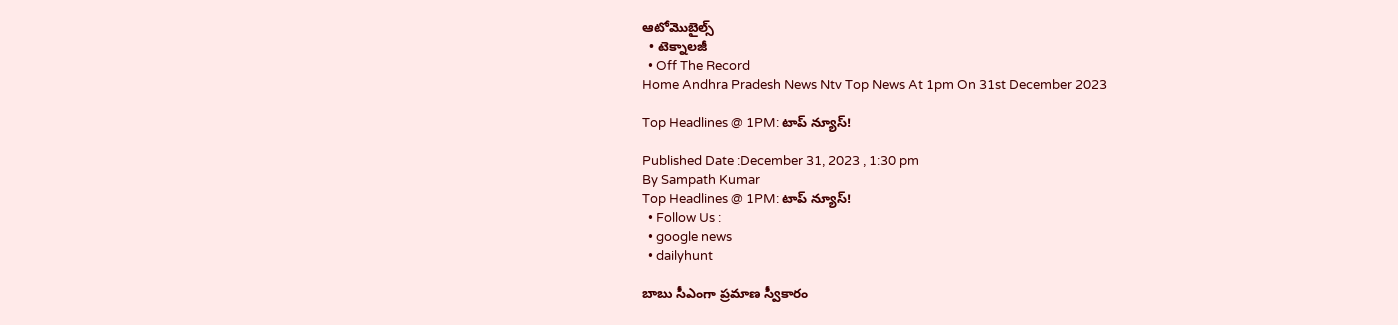ఆటోమొబైల్స్
  • టెక్నాలజీ
  • Off The Record
Home Andhra Pradesh News Ntv Top News At 1pm On 31st December 2023

Top Headlines @ 1PM: టాప్‌ న్యూస్‌!

Published Date :December 31, 2023 , 1:30 pm
By Sampath Kumar
Top Headlines @ 1PM: టాప్‌ న్యూస్‌!
  • Follow Us :
  • google news
  • dailyhunt

బాబు సీఎంగా ప్రమాణ స్వీకారం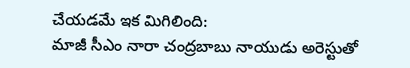చేయడమే ఇక మిగిలింది:
మాజీ సీఎం నారా చంద్రబాబు నాయుడు అరెస్టుతో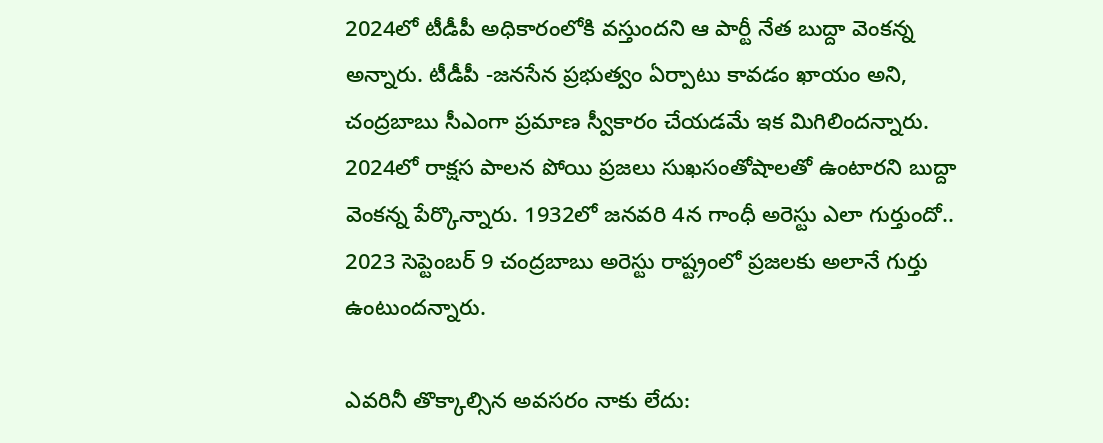2024లో టీడీపీ అధికారంలోకి వస్తుందని ఆ పార్టీ నేత బుద్దా వెంకన్న అన్నారు. టీడీపీ -జనసేన ప్రభుత్వం ఏర్పాటు కావడం ఖాయం అని, చంద్రబాబు సీఎంగా ప్రమాణ స్వీకారం చేయడమే ఇక మిగిలిందన్నారు. 2024లో రాక్షస పాలన పోయి ప్రజలు సుఖసంతోషాలతో ఉంటారని బుద్దా వెంకన్న పేర్కొన్నారు. 1932లో జనవరి 4న గాంధీ అరెస్టు ఎలా గుర్తుందో.. 2023 సెప్టెంబర్ 9 చంద్రబాబు అరెస్టు రాష్ట్రంలో ప్రజలకు అలానే గుర్తు ఉంటుందన్నారు.

ఎవరినీ తొక్కాల్సిన అవసరం నాకు లేదు: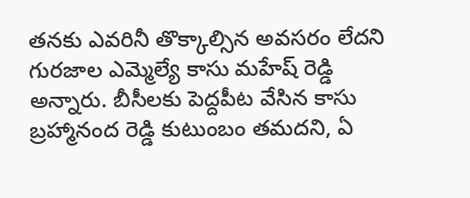తనకు ఎవరినీ తొక్కాల్సిన అవసరం లేదని గురజాల ఎమ్మెల్యే కాసు మహేష్ రెడ్డి అన్నారు. బీసీలకు పెద్దపీట వేసిన కాసు బ్రహ్మానంద రెడ్డి కుటుంబం తమదని, ఏ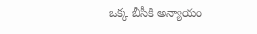ఒక్క బీసీకి అన్యాయం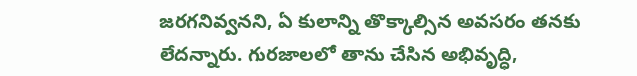జరగనివ్వనని, ఏ కులాన్ని తొక్కాల్సిన అవసరం తనకు లేదన్నారు. గురజాలలో తాను చేసిన అభివృద్ధి,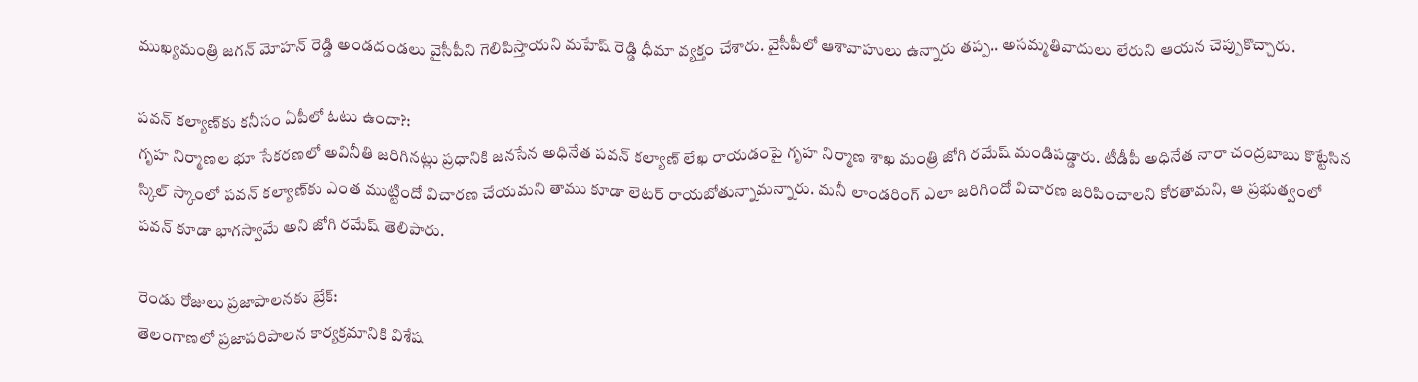ముఖ్యమంత్రి జగన్ మోహన్ రెడ్డి అండదండలు వైసీపీని గెలిపిస్తాయని మహేష్ రెడ్డి ధీమా వ్యక్తం చేశారు. వైసీపీలో ఆశావాహులు ఉన్నారు తప్ప.. అసమ్మతివాదులు లేరుని ఆయన చెప్పుకొచ్చారు.

పవన్ కల్యాణ్‌కు కనీసం ఏపీలో ఓటు ఉందా?:
గృహ నిర్మాణల భూ సేకరణలో అవినీతి జరిగినట్లు ప్రధానికి జనసేన అధినేత పవన్ కల్యాణ్‌ లేఖ రాయడంపై గృహ నిర్మాణ శాఖ మంత్రి జోగి రమేష్ మండిపడ్డారు. టీడీపీ అధినేత నారా చంద్రబాబు కొట్టేసిన స్కిల్ స్కాంలో పవన్ కల్యాణ్‌కు ఎంత ముట్టిందో విచారణ చేయమని తాము కూడా లెటర్ రాయబోతున్నామన్నారు. మనీ లాండరింగ్ ఎలా జరిగిందో విచారణ జరిపించాలని కోరతామని, ఆ ప్రభుత్వంలో పవన్ కూడా భాగస్వామే అని జోగి రమేష్ తెలిపారు.

రెండు రోజులు ప్రజాపాలనకు బ్రేక్‌:
తెలంగాణలో ప్రజాపరిపాలన కార్యక్రమానికి విశేష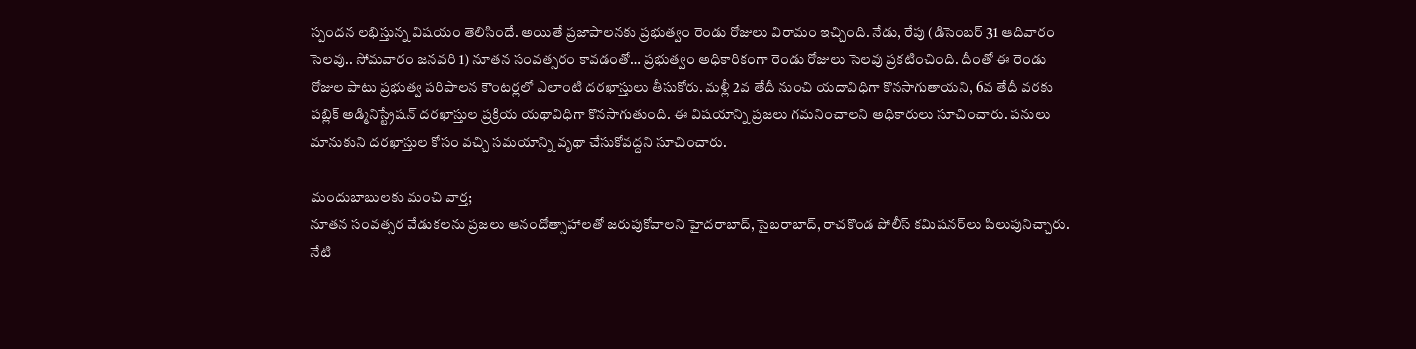స్పందన లభిస్తున్న విషయం తెలిసిందే. అయితే ప్రజాపాలనకు ప్రభుత్వం రెండు రోజులు విరామం ఇచ్చింది. నేడు, రేపు (డిసెంబర్ 31 ఆదివారం సెలవు.. సోమవారం జనవరి 1) నూతన సంవత్సరం కావడంతో… ప్రభుత్వం అధికారికంగా రెండు రోజులు సెలవు ప్రకటించింది. దీంతో ఈ రెండు రోజుల పాటు ప్రభుత్వ పరిపాలన కౌంటర్లలో ఎలాంటి దరఖాస్తులు తీసుకోరు. మళ్లీ 2వ తేదీ నుంచి యదావిధిగా కొనసాగుతాయని, 6వ తేదీ వరకు పబ్లిక్ అడ్మినిస్ట్రేషన్ దరఖాస్తుల ప్రక్రియ యథావిధిగా కొనసాగుతుంది. ఈ విషయాన్ని ప్రజలు గమనించాలని అధికారులు సూచించారు. పనులు మానుకుని దరఖాస్తుల కోసం వచ్చి సమయాన్ని వృథా చేసుకోవద్దని సూచించారు.

మందుబాబులకు మంచి వార్త;
నూతన సంవత్సర వేడుకలను ప్రజలు ఆనందోత్సాహాలతో జరుపుకోవాలని హైదరాబాద్, సైబరాబాద్, రాచకొండ పోలీస్ కమిషనర్‌లు పిలుపునిచ్చారు. నేటి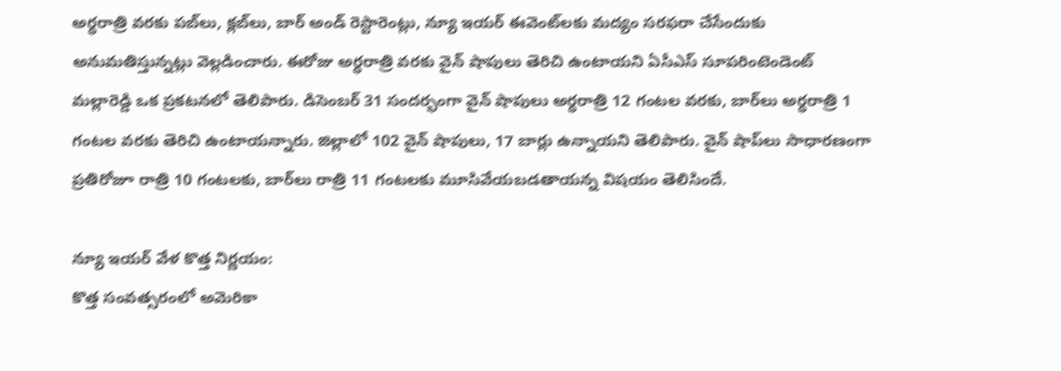అర్ధరాత్రి వరకు పబ్‌లు, క్లబ్‌లు, బార్ అండ్ రెస్టారెంట్లు, న్యూ ఇయర్ ఈవెంట్‌లకు మద్యం సరఫరా చేసేందుకు అనుమతిస్తున్నట్లు వెల్లడించారు. ఈరోజు అర్ధరాత్రి వరకు వైన్ షాపులు తెరిచి ఉంటాయని ఏసీఎస్ సూపరింటెండెంట్ మల్లారెడ్డి ఒక ప్రకటనలో తెలిపారు. డిసెంబర్ 31 సందర్భంగా వైన్ షాపులు అర్ధరాత్రి 12 గంటల వరకు, బార్‌లు అర్ధరాత్రి 1 గంటల వరకు తెరిచి ఉంటాయన్నారు. జిల్లాలో 102 వైన్ షాపులు, 17 బార్లు ఉన్నాయని తెలిపారు. వైన్‌ షాప్‌లు సాధారణంగా ప్రతిరోజూ రాత్రి 10 గంటలకు, బార్‌లు రాత్రి 11 గంటలకు మూసివేయబడతాయన్న విషయం తెలిసిందే.

న్యూ ఇయర్ వేళ కొత్త నిర్ణయం:
కొత్త సంవత్సరంలో అమెరికా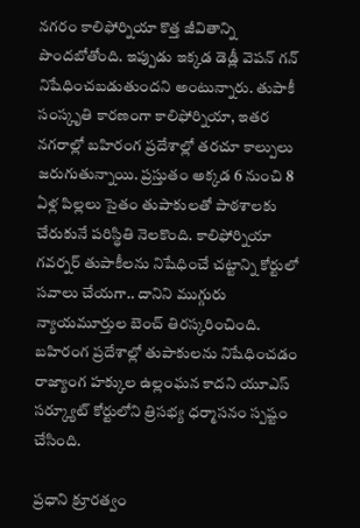నగరం కాలిఫోర్నియా కొత్త జీవితాన్ని పొందబోతోంది. ఇప్పుడు ఇక్కడ డెడ్లీ వెపన్ గన్ నిషేధించబడుతుందని అంటున్నారు. తుపాకీ సంస్కృతి కారణంగా కాలిఫోర్నియా, ఇతర నగరాల్లో బహిరంగ ప్రదేశాల్లో తరచూ కాల్పులు జరుగుతున్నాయి. ప్రస్తుతం అక్కడ 6 నుంచి 8 ఏళ్ల పిల్లలు సైతం తుపాకులతో పాఠశాలకు చేరుకునే పరిస్థితి నెలకొంది. కాలిఫోర్నియా గవర్నర్ తుపాకీలను నిషేధించే చట్టాన్ని కోర్టులో సవాలు చేయగా.. దానిని ముగ్గురు న్యాయమూర్తుల బెంచ్ తిరస్కరించింది. బహిరంగ ప్రదేశాల్లో తుపాకులను నిషేధించడం రాజ్యాంగ హక్కుల ఉల్లంఘన కాదని యూఎస్ సర్క్యూట్ కోర్టులోని త్రిసభ్య ధర్మాసనం స్పష్టం చేసింది.

ప్రధాని క్రూరత్వం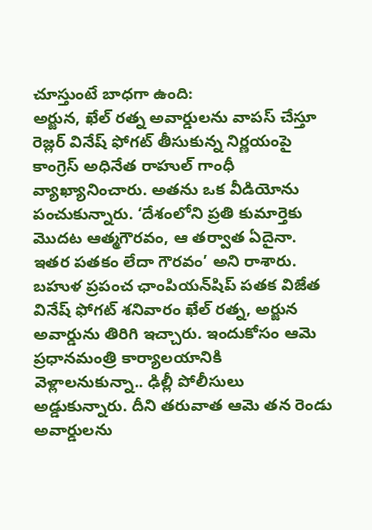చూస్తుంటే బాధగా ఉంది:
అర్జున, ఖేల్ రత్న అవార్డులను వాపస్ చేస్తూ రెజ్లర్ వినేష్ ఫోగట్ తీసుకున్న నిర్ణయంపై కాంగ్రెస్ అధినేత రాహుల్ గాంధీ వ్యాఖ్యానించారు. అతను ఒక వీడియోను పంచుకున్నారు. ‘దేశంలోని ప్రతి కుమార్తెకు మొదట ఆత్మగౌరవం, ఆ తర్వాత ఏదైనా. ఇతర పతకం లేదా గౌరవం’ అని రాశారు. బహుళ ప్రపంచ ఛాంపియన్‌షిప్ పతక విజేత వినేష్ ఫోగట్ శనివారం ఖేల్ రత్న, అర్జున అవార్డును తిరిగి ఇచ్చారు. ఇందుకోసం ఆమె ప్రధానమంత్రి కార్యాలయానికి వెళ్లాలనుకున్నా.. ఢిల్లీ పోలీసులు అడ్డుకున్నారు. దీని తరువాత ఆమె తన రెండు అవార్డులను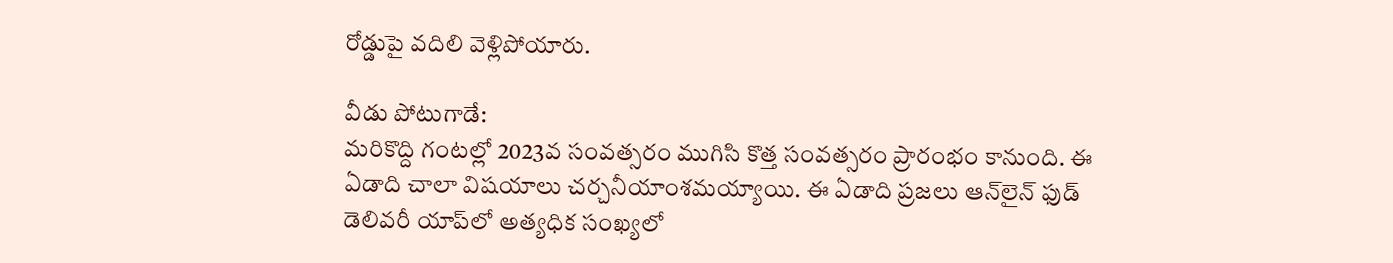రోడ్డుపై వదిలి వెళ్లిపోయారు.

వీడు పోటుగాడే:
మరికొద్ది గంటల్లో 2023వ సంవత్సరం ముగిసి కొత్త సంవత్సరం ప్రారంభం కానుంది. ఈ ఏడాది చాలా విషయాలు చర్చనీయాంశమయ్యాయి. ఈ ఏడాది ప్రజలు ఆన్‌లైన్ ఫుడ్ డెలివరీ యాప్‌లో అత్యధిక సంఖ్యలో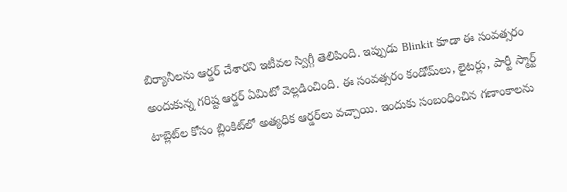బిర్యానీలను ఆర్డర్ చేశారని ఇటీవల స్విగ్గీ తెలిపింది. ఇప్పుడు Blinkit కూడా ఈ సంవత్సరం అందుకున్న గరిష్ట ఆర్డర్ ఏమిటో వెల్లడించింది. ఈ సంవత్సరం కండోమ్‌లు, లైటర్లు, పార్టీ స్మార్ట్ టాబ్లెట్‌ల కోసం బ్లింకిట్‌లో అత్యధిక ఆర్డర్‌లు వచ్చాయి. ఇందుకు సంబంధించిన గణాంకాలను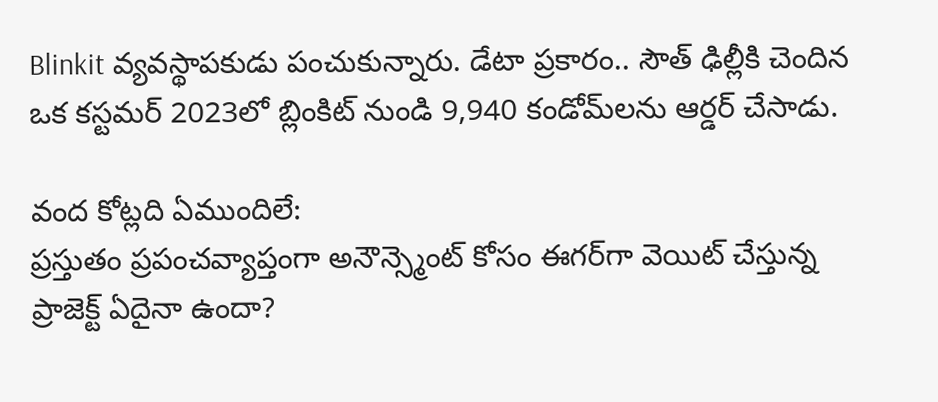Blinkit వ్యవస్థాపకుడు పంచుకున్నారు. డేటా ప్రకారం.. సౌత్ ఢిల్లీకి చెందిన ఒక కస్టమర్ 2023లో బ్లింకిట్ నుండి 9,940 కండోమ్‌లను ఆర్డర్ చేసాడు.

వంద కోట్లది ఏముందిలే:
ప్రస్తుతం ప్రపంచవ్యాప్తంగా అనౌన్స్మెంట్ కోసం ఈగర్‌గా వెయిట్ చేస్తున్న ప్రాజెక్ట్ ఏదైనా ఉందా?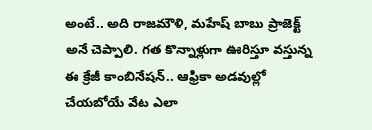అంటే.. అది రాజమౌళి, మహేష్‌ బాబు ప్రాజెక్ట్ అనే చెప్పాలి. గత కొన్నాళ్లుగా ఊరిస్తూ వస్తున్న ఈ క్రేజీ కాంబినేషన్.. ఆఫ్రికా అడవుల్లో చేయబోయే వేట ఎలా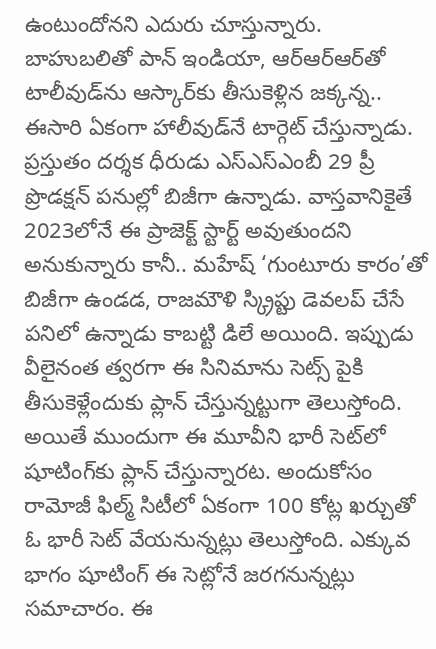ఉంటుందోనని ఎదురు చూస్తున్నారు. బాహుబలితో పాన్ ఇండియా, ఆర్ఆర్ఆర్‌తో టాలీవుడ్‌ను ఆస్కార్‌కు తీసుకెళ్లిన జక్కన్న.. ఈసారి ఏకంగా హాలీవుడ్‌నే టార్గెట్ చేస్తున్నాడు. ప్రస్తుతం దర్శక ధీరుడు ఎస్ఎస్ఎంబీ 29 ప్రీ ప్రొడక్షన్ పనుల్లో బిజీగా ఉన్నాడు. వాస్తవానికైతే 2023లోనే ఈ ప్రాజెక్ట్ స్టార్ట్ అవుతుందని అనుకున్నారు కానీ.. మహేష్‌ ‘గుంటూరు కారం’తో బిజీగా ఉండడ, రాజమౌళి స్క్రిప్టు డెవలప్ చేసే పనిలో ఉన్నాడు కాబట్టి డిలే అయింది. ఇప్పుడు వీలైనంత త్వరగా ఈ సినిమాను సెట్స్ పైకి తీసుకెళ్లేందుకు ప్లాన్ చేస్తున్నట్టుగా తెలుస్తోంది. అయితే ముందుగా ఈ మూవీని భారీ సెట్‌లో షూటింగ్‌కు ప్లాన్ చేస్తున్నారట. అందుకోసం రామోజీ ఫిల్మ్ సిటీలో ఏకంగా 100 కోట్ల ఖర్చుతో ఓ భారీ సెట్ వేయనున్నట్లు తెలుస్తోంది. ఎక్కువ భాగం షూటింగ్ ఈ సెట్లోనే జరగనున్నట్లు సమాచారం. ఈ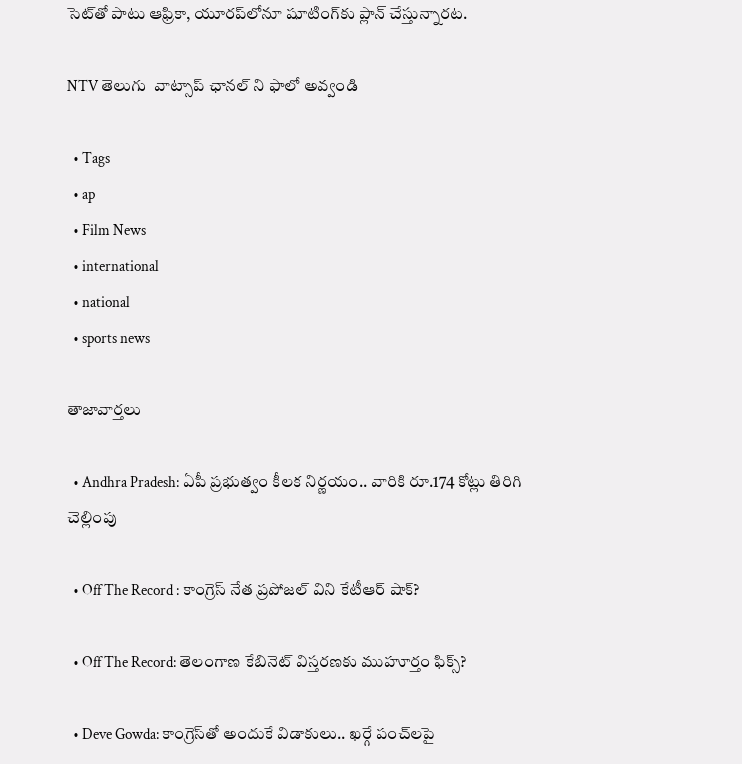సెట్‌తో పాటు ఆఫ్రికా, యూరప్‌లోనూ షూటింగ్‌కు ప్లాన్ చేస్తున్నారట.

NTV తెలుగు  వాట్సాప్ ఛానల్ ని ఫాలో అవ్వండి

  • Tags
  • ap
  • Film News
  • international
  • national
  • sports news

తాజావార్తలు

  • Andhra Pradesh: ఏపీ ప్రభుత్వం కీలక నిర్ణయం.. వారికి రూ.174 కోట్లు తిరిగి చెల్లింపు

  • Off The Record : కాంగ్రెస్ నేత ప్రపోజల్ విని కేటీఆర్ షాక్?

  • Off The Record: తెలంగాణ కేబినెట్ విస్తరణకు ముహూర్తం ఫిక్స్?

  • Deve Gowda: కాంగ్రెస్‌తో అందుకే విడాకులు.. ఖర్గే పంచ్‌లపై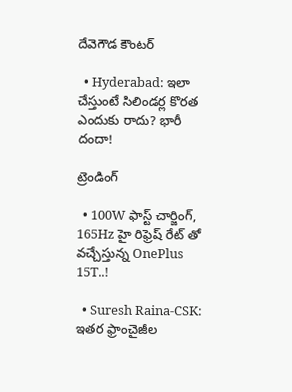దేవెగౌడ కౌంటర్

  • Hyderabad: ఇలా చేస్తుంటే సిలిండర్ల కొరత ఎందుకు రాదు? భారీ దందా!

ట్రెండింగ్‌

  • 100W ఫాస్ట్ చార్జింగ్, 165Hz హై రిఫ్రెష్ రేట్ తో వచ్చేస్తున్న OnePlus 15T..!

  • Suresh Raina-CSK: ఇతర ఫ్రాంచైజీల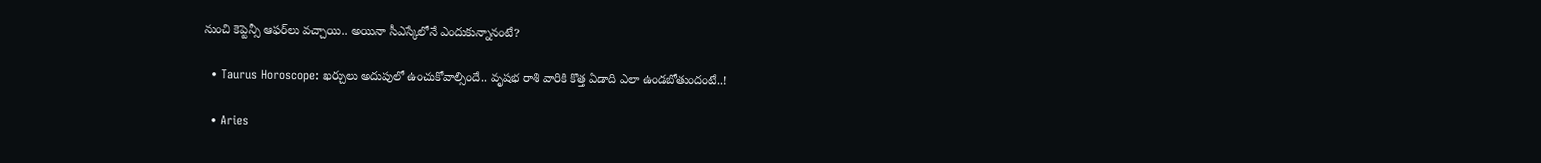నుంచి కెప్టెన్సీ ఆఫర్‌లు వచ్చాయి.. అయినా సీఎస్కేలోనే ఎందుకున్నానంటే?

  • Taurus Horoscope: ఖర్చులు అదుపులో ఉంచుకోవాల్సిందే.. వృషభ రాశి వారికి కొత్త ఏడాది ఎలా ఉండబోతుందంటే..!

  • Aries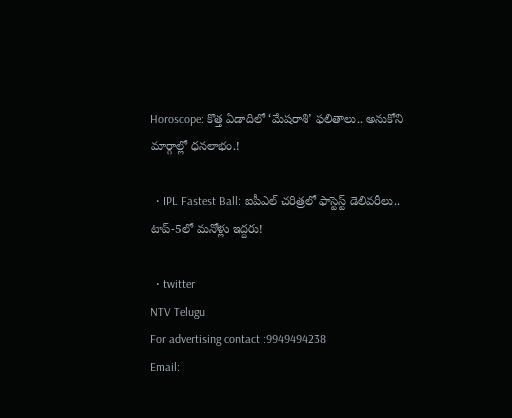Horoscope: కొత్త ఏడాదిలో ‘మేషరాశి’ ఫలితాలు.. అనుకోని మార్గాల్లో ధనలాభం.!

  • IPL Fastest Ball: ఐపీఎల్ చరిత్రలో ఫాస్టెస్ట్ డెలివరీలు.. టాప్-5లో మనోళ్లు ఇద్దరు!

  • twitter
NTV Telugu
For advertising contact :9949494238
Email: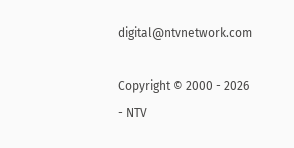digital@ntvnetwork.com

Copyright © 2000 - 2026 - NTV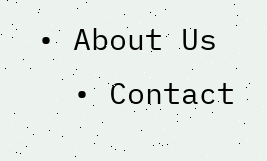• About Us
  • Contact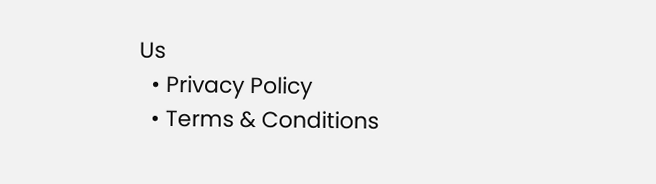Us
  • Privacy Policy
  • Terms & Conditions